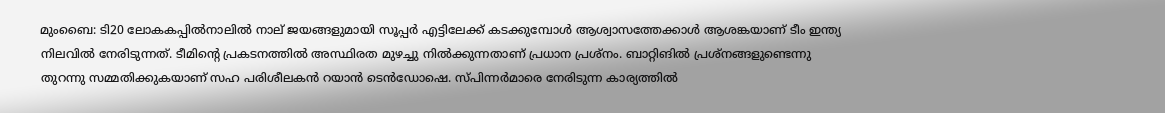മുംബൈ: ടി20 ലോകകപ്പില്‍നാലില്‍ നാല് ജയങ്ങളുമായി സൂപ്പര്‍ എട്ടിലേക്ക് കടക്കുമ്പോള്‍ ആശ്വാസത്തേക്കാള്‍ ആശങ്കയാണ് ടീം ഇന്ത്യ നിലവില്‍ നേരിടുന്നത്. ടീമിന്റെ പ്രകടനത്തില്‍ അസ്ഥിരത മുഴച്ചു നില്‍ക്കുന്നതാണ് പ്രധാന പ്രശ്‌നം. ബാറ്റിങില്‍ പ്രശ്‌നങ്ങളുണ്ടെന്നു തുറന്നു സമ്മതിക്കുകയാണ് സഹ പരിശീലകന്‍ റയാന്‍ ടെന്‍ഡോഷെ. സ്പിന്നര്‍മാരെ നേരിടുന്ന കാര്യത്തില്‍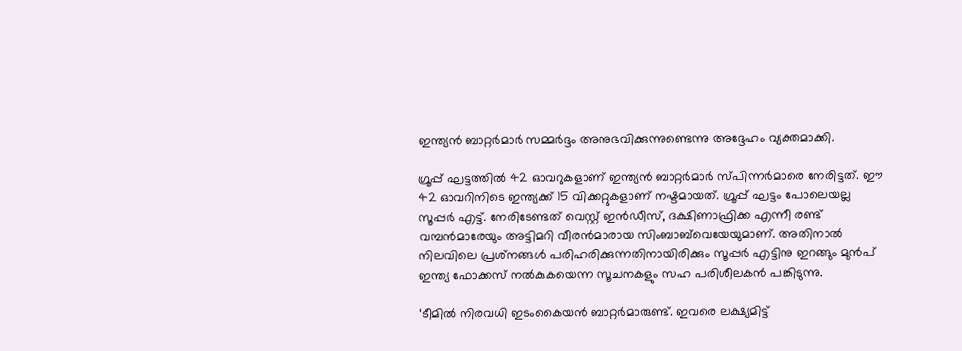ഇന്ത്യന്‍ ബാറ്റര്‍മാര്‍ സമ്മര്‍ദ്ദം അനുഭവിക്കുന്നുണ്ടെന്നു അദ്ദേഹം വ്യക്തമാക്കി.

ഗ്രൂപ്പ് ഘട്ടത്തില്‍ 42 ഓവറുകളാണ് ഇന്ത്യന്‍ ബാറ്റര്‍മാര്‍ സ്പിന്നര്‍മാരെ നേരിട്ടത്. ഈ 42 ഓവറിനിടെ ഇന്ത്യക്ക് 15 വിക്കറ്റുകളാണ് നഷ്ടമായത്. ഗ്രൂപ്പ് ഘട്ടം പോലെയല്ല സൂപ്പര്‍ എട്ട്. നേരിടേണ്ടത് വെസ്റ്റ് ഇന്‍ഡീസ്, ദക്ഷിണാഫ്രിക്ക എന്നീ രണ്ട് വമ്പന്‍മാരേയും അട്ടിമറി വീരന്‍മാരായ സിംബാബ്‌വെയേയുമാണ്. അതിനാല്‍ നിലവിലെ പ്രശ്‌നങ്ങള്‍ പരിഹരിക്കുന്നതിനായിരിക്കും സൂപ്പര്‍ എട്ടിനു ഇറങ്ങും മുന്‍പ് ഇന്ത്യ ഫോക്കസ് നല്‍കുകയെന്ന സൂചനകളും സഹ പരിശീലകന്‍ പങ്കിടുന്നു.

‘ടീമില്‍ നിരവധി ഇടംകൈയന്‍ ബാറ്റര്‍മാരുണ്ട്. ഇവരെ ലക്ഷ്യമിട്ട്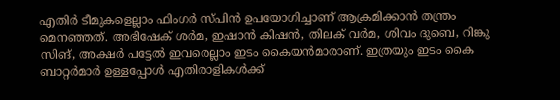എതിര്‍ ടീമുകളെല്ലാം ഫിംഗര്‍ സ്പിന്‍ ഉപയോഗിച്ചാണ് ആക്രമിക്കാന്‍ തന്ത്രം മെനഞ്ഞത്. അഭിഷേക് ശര്‍മ, ഇഷാന്‍ കിഷന്‍, തിലക് വര്‍മ, ശിവം ദുബെ, റിങ്കു സിങ്, അക്ഷര്‍ പട്ടേല്‍ ഇവരെല്ലാം ഇടം കൈയന്‍മാരാണ്. ഇത്രയും ഇടം കൈ ബാറ്റര്‍മാര്‍ ഉള്ളപ്പോള്‍ എതിരാളികള്‍ക്ക്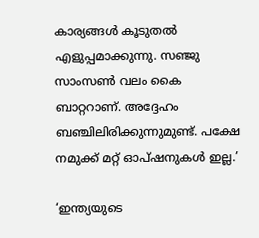കാര്യങ്ങള്‍ കൂടുതല്‍ എളുപ്പമാക്കുന്നു. സഞ്ജു സാംസണ്‍ വലം കൈ ബാറ്ററാണ്. അദ്ദേഹം ബഞ്ചിലിരിക്കുന്നുമുണ്ട്. പക്ഷേ നമുക്ക് മറ്റ് ഓപ്ഷനുകള്‍ ഇല്ല.’

‘ഇന്ത്യയുടെ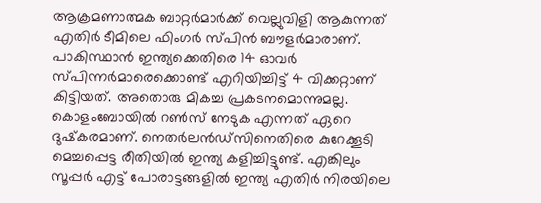ആക്രമണാത്മക ബാറ്റര്‍മാര്‍ക്ക് വെല്ലുവിളി ആകുന്നത് എതിര്‍ ടീമിലെ ഫിംഗര്‍ സ്പിന്‍ ബൗളര്‍മാരാണ്. പാകിസ്ഥാന്‍ ഇന്ത്യക്കെതിരെ 14 ഓവര്‍ സ്പിന്നര്‍മാരെക്കൊണ്ട് എറിയിച്ചിട്ട് 4 വിക്കറ്റാണ് കിട്ടിയത്. അതൊരു മികച്ച പ്രകടനമൊന്നുമല്ല. കൊളംബോയില്‍ റണ്‍സ് നേടുക എന്നത് ഏറെ ദുഷ്‌കരമാണ്. നെതര്‍ലന്‍ഡ്‌സിനെതിരെ കുറേക്കൂടി മെച്ചപ്പെട്ട രീതിയില്‍ ഇന്ത്യ കളിച്ചിട്ടുണ്ട്. എങ്കിലും സൂപ്പര്‍ എട്ട് പോരാട്ടങ്ങളില്‍ ഇന്ത്യ എതിര്‍ നിരയിലെ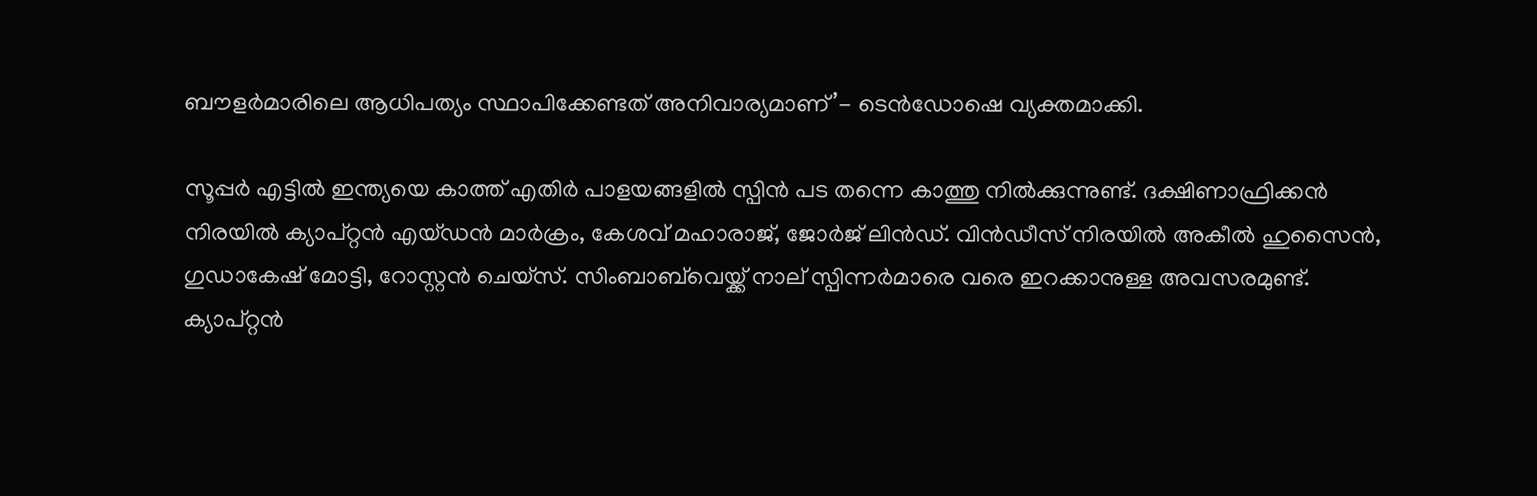ബൗളര്‍മാരിലെ ആധിപത്യം സ്ഥാപിക്കേണ്ടത് അനിവാര്യമാണ്’- ടെന്‍ഡോഷെ വ്യക്തമാക്കി.

സൂപ്പര്‍ എട്ടില്‍ ഇന്ത്യയെ കാത്ത് എതിര്‍ പാളയങ്ങളില്‍ സ്പിന്‍ പട തന്നെ കാത്തു നില്‍ക്കുന്നുണ്ട്. ദക്ഷിണാഫ്രിക്കന്‍ നിരയില്‍ ക്യാപ്റ്റന്‍ എയ്ഡന്‍ മാര്‍ക്രം, കേശവ് മഹാരാജ്, ജോര്‍ജ് ലിന്‍ഡ്. വിന്‍ഡീസ് നിരയില്‍ അകീല്‍ ഹുസൈന്‍, ഗുഡാകേഷ് മോട്ടി, റോസ്റ്റന്‍ ചെയ്‌സ്. സിംബാബ്‌വെയ്ക്ക് നാല് സ്പിന്നര്‍മാരെ വരെ ഇറക്കാനുള്ള അവസരമുണ്ട്. ക്യാപ്റ്റന്‍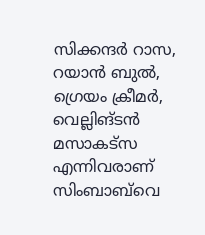സിക്കന്ദര്‍ റാസ, റയാന്‍ ബുല്‍, ഗ്രെയം ക്രീമര്‍, വെല്ലിങ്ടന്‍ മസാകട്‌സ എന്നിവരാണ് സിംബാബ്‌വെ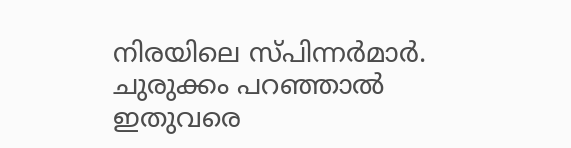നിരയിലെ സ്പിന്നര്‍മാര്‍. ചുരുക്കം പറഞ്ഞാല്‍ ഇതുവരെ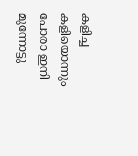കളിച്ച കളിയൊന്നും പോരാ ഇനി മുന്നോട്ടു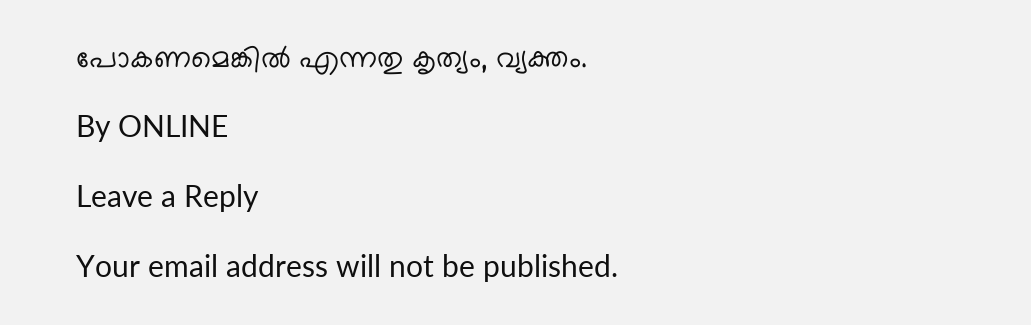പോകണമെങ്കില്‍ എന്നതു കൃത്യം, വ്യക്തം.

By ONLINE

Leave a Reply

Your email address will not be published.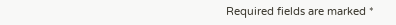Required fields are marked *